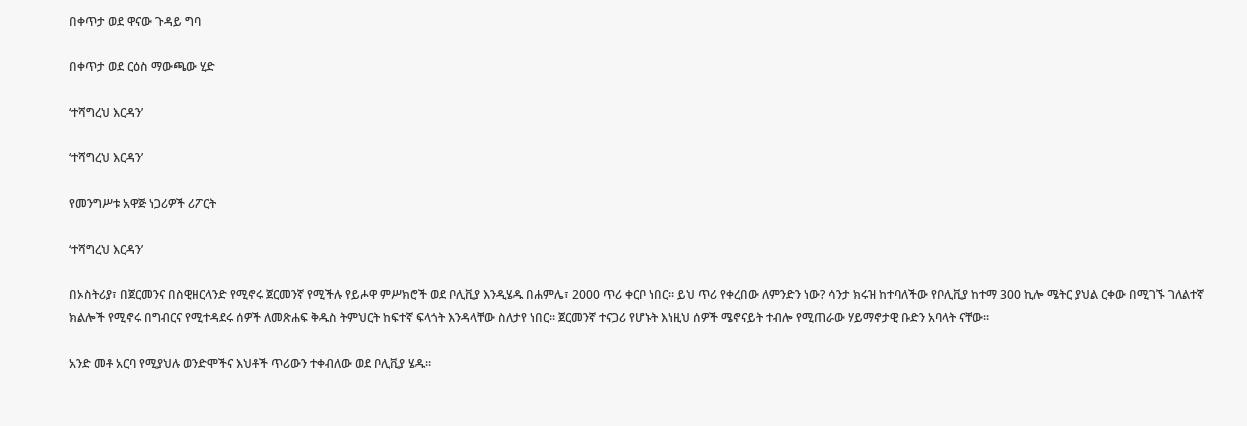በቀጥታ ወደ ዋናው ጉዳይ ግባ

በቀጥታ ወደ ርዕስ ማውጫው ሂድ

‘ተሻግረህ እርዳን’

‘ተሻግረህ እርዳን’

የመንግሥቱ አዋጅ ነጋሪዎች ሪፖርት

‘ተሻግረህ እርዳን’

በኦስትሪያ፣ በጀርመንና በስዊዘርላንድ የሚኖሩ ጀርመንኛ የሚችሉ የይሖዋ ምሥክሮች ወደ ቦሊቪያ እንዲሄዱ በሐምሌ፣ 2000 ጥሪ ቀርቦ ነበር። ይህ ጥሪ የቀረበው ለምንድን ነው? ሳንታ ክሩዝ ከተባለችው የቦሊቪያ ከተማ 300 ኪሎ ሜትር ያህል ርቀው በሚገኙ ገለልተኛ ክልሎች የሚኖሩ በግብርና የሚተዳደሩ ሰዎች ለመጽሐፍ ቅዱስ ትምህርት ከፍተኛ ፍላጎት እንዳላቸው ስለታየ ነበር። ጀርመንኛ ተናጋሪ የሆኑት እነዚህ ሰዎች ሜኖናይት ተብሎ የሚጠራው ሃይማኖታዊ ቡድን አባላት ናቸው።

አንድ መቶ አርባ የሚያህሉ ወንድሞችና እህቶች ጥሪውን ተቀብለው ወደ ቦሊቪያ ሄዱ።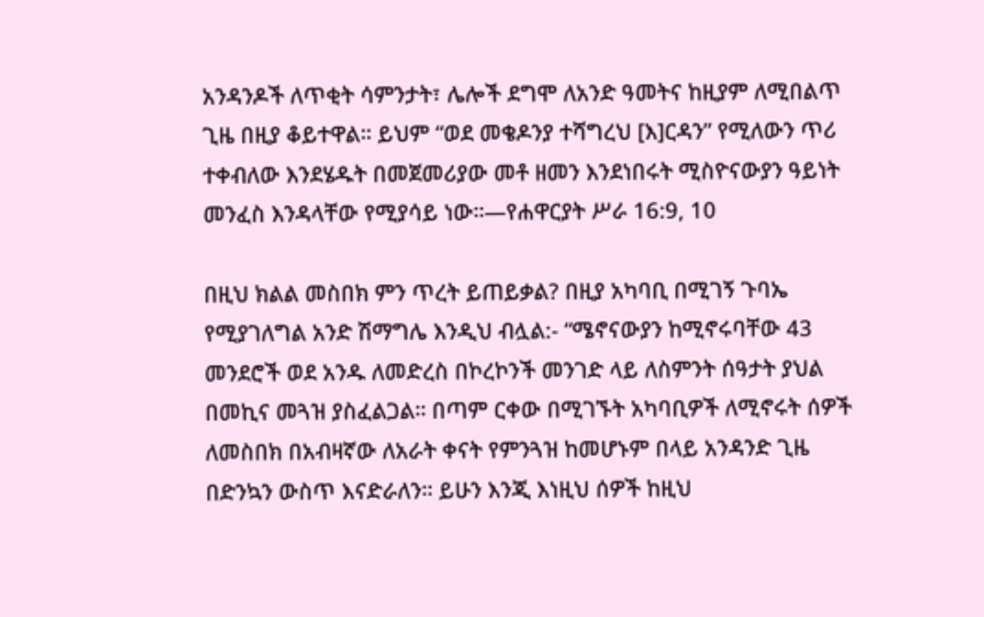አንዳንዶች ለጥቂት ሳምንታት፣ ሌሎች ደግሞ ለአንድ ዓመትና ከዚያም ለሚበልጥ ጊዜ በዚያ ቆይተዋል። ይህም “ወደ መቄዶንያ ተሻግረህ [እ]ርዳን” የሚለውን ጥሪ ተቀብለው እንደሄዱት በመጀመሪያው መቶ ዘመን እንደነበሩት ሚስዮናውያን ዓይነት መንፈስ እንዳላቸው የሚያሳይ ነው።—የሐዋርያት ሥራ 16:9, 10

በዚህ ክልል መስበክ ምን ጥረት ይጠይቃል? በዚያ አካባቢ በሚገኝ ጉባኤ የሚያገለግል አንድ ሽማግሌ እንዲህ ብሏል:- “ሜኖናውያን ከሚኖሩባቸው 43 መንደሮች ወደ አንዱ ለመድረስ በኮረኮንች መንገድ ላይ ለስምንት ሰዓታት ያህል በመኪና መጓዝ ያስፈልጋል። በጣም ርቀው በሚገኙት አካባቢዎች ለሚኖሩት ሰዎች ለመስበክ በአብዛኛው ለአራት ቀናት የምንጓዝ ከመሆኑም በላይ አንዳንድ ጊዜ በድንኳን ውስጥ እናድራለን። ይሁን እንጂ እነዚህ ሰዎች ከዚህ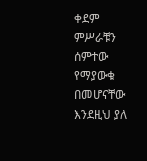ቀደም ምሥራቹን ሰምተው የማያውቁ በመሆናቸው እንደዚህ ያለ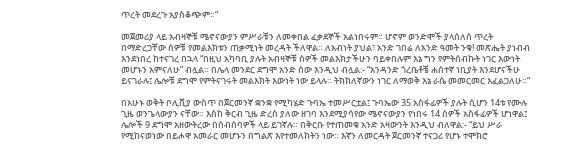ጥረት መደረጉ አያስቆጭም።”

መጀመሪያ ላይ አብዛኞቹ ሜኖናውያን ምሥራቹን ለመቀበል ፈቃደኞች አልነበሩም። ሆኖም ወንድሞች ያላሰለሰ ጥረት በማድረጋቸው ሰዎቹ የመልእክቱን ጠቃሚነት መረዳት ችለዋል። ለአብነት ያህል፣ አንድ ገበሬ ለአንድ ዓመት ንቁ! መጽሔት ያነብብ እንደነበረ ከተናገረ በኋላ “በዚህ አካባቢ ያሉት አብዛኞቹ ሰዎች መልእክታችሁን ባይቀበሉም እኔ ግን የምትሰብኩት ነገር እውነት መሆኑን አምናለሁ” ብሏል። በሌላ መንደር ደግሞ አንድ ሰው እንዲህ ብሏል:- “አንዳንድ ጎረቤቶቼ ሐሰተኛ ነቢያት እንደሆናችሁ ይናገራሉ፤ ሌሎቹ ደግሞ የምትናገሩት መልእክት እውነት ነው ይላሉ። ትክክለኛውን ነገር ለማወቅ እኔ ራሴ መመርመር እፈልጋለሁ።”

በአሁኑ ወቅት ቦሊቪያ ውስጥ በጀርመንኛ ቋንቋ የሚካሄድ ጉባኤ ተመሥርቷል፤ ጉባኤው 35 አስፋፊዎች ያሉት ሲሆን 14ቱ የሙሉ ጊዜ ወንጌላውያን ናቸው። እስከ ቅርብ ጊዜ ድረስ ያለው ዘገባ እንደሚያሳየው ሜኖናውያን የነበሩ 14 ሰዎች አስፋፊዎች ሆነዋል፤ ሌሎች 9 ደግሞ አዘውትረው በስብሰባዎች ላይ ይገኛሉ። በቅርቡ የተጠመቁ አንድ አዛውንት እንዲህ ብለዋል:- “ይህ ሥራ የሚከናወነው በይሖዋ አመራር መሆኑን በግልጽ እየተመለከትን ነው። እኛን ለመርዳት ጀርመንኛ ተናጋሪ የሆኑ ተሞክሮ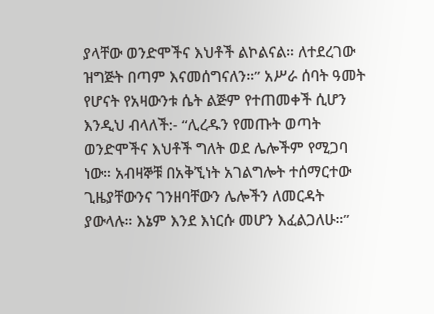ያላቸው ወንድሞችና እህቶች ልኮልናል። ለተደረገው ዝግጅት በጣም እናመሰግናለን።” አሥራ ሰባት ዓመት የሆናት የአዛውንቱ ሴት ልጅም የተጠመቀች ሲሆን እንዲህ ብላለች:- “ሊረዱን የመጡት ወጣት ወንድሞችና እህቶች ግለት ወደ ሌሎችም የሚጋባ ነው። አብዛኞቹ በአቅኚነት አገልግሎት ተሰማርተው ጊዜያቸውንና ገንዘባቸውን ሌሎችን ለመርዳት ያውላሉ። እኔም እንደ እነርሱ መሆን እፈልጋለሁ።”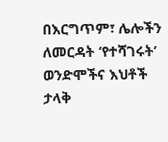በእርግጥም፣ ሌሎችን ለመርዳት ‘የተሻገሩት’ ወንድሞችና እህቶች ታላቅ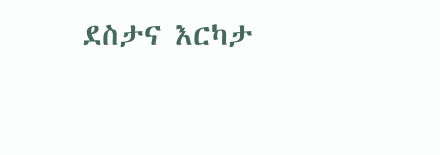ደስታና እርካታ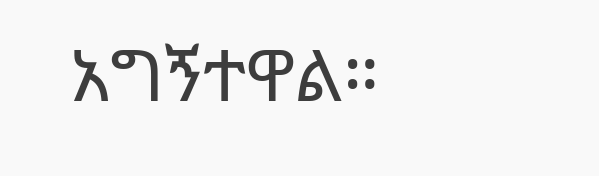አግኝተዋል።